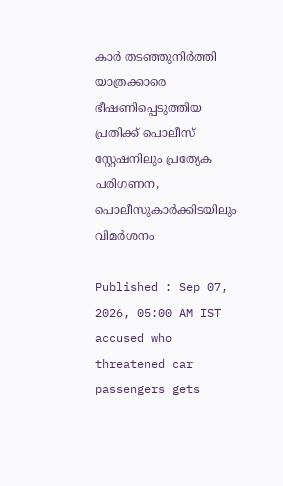കാർ തടഞ്ഞുനിർത്തി യാത്രക്കാരെ ഭീഷണിപ്പെടുത്തിയ പ്രതിക്ക് പൊലീസ് സ്റ്റേഷനിലും പ്രത്യേക പരിഗണന, പൊലീസുകാർക്കിടയിലും വിമർശനം

Published : Sep 07, 2026, 05:00 AM IST
accused who threatened car passengers gets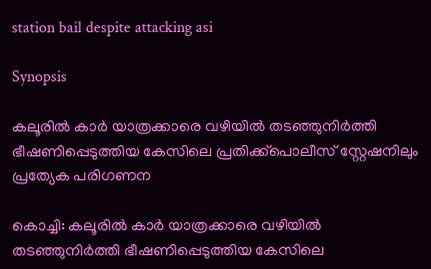station bail despite attacking asi

Synopsis

കലൂരില്‍ കാര്‍ യാത്രക്കാരെ വഴിയില്‍ തടഞ്ഞുനിര്‍ത്തി ഭീഷണിപ്പെടുത്തിയ കേസിലെ പ്രതിക്ക്പൊലീസ് സ്റ്റേഷനിലും പ്രത്യേക പരിഗണന

കൊച്ചി: കലൂരില്‍ കാര്‍ യാത്രക്കാരെ വഴിയില്‍ തടഞ്ഞുനിര്‍ത്തി ഭീഷണിപ്പെടുത്തിയ കേസിലെ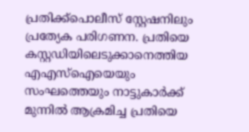പ്രതിക്ക്പൊലീസ് സ്റ്റേഷനിലും പ്രത്യേക പരിഗണന. പ്രതിയെ കസ്റ്റഡിയിലെടുക്കാനെത്തിയ എഎസ്ഐയെയും സംഘത്തെയും നാട്ടുകാര്‍ക്ക് മുന്നില്‍ ആക്രമിച്ച പ്രതിയെ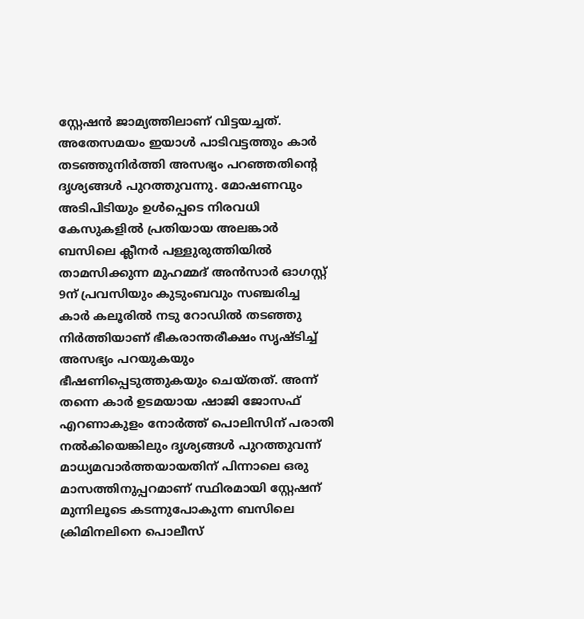സ്റ്റേഷന്‍ ജാമ്യത്തിലാണ് വിട്ടയച്ചത്. അതേസമയം ഇയാള്‍ പാടിവട്ടത്തും കാര്‍ തടഞ്ഞുനിര്‍ത്തി അസഭ്യം പറഞ്ഞതിന്‍റെ ദൃശ്യങ്ങള്‍ പുറത്തുവന്നു. മോഷണവും അടിപിടിയും ഉള്‍പ്പെടെ നിരവധി കേസുകളില്‍ പ്രതിയായ അലങ്കാര്‍ ബസിലെ ക്ലീനര്‍ പള്ളുരുത്തിയില്‍ താമസിക്കുന്ന മുഹമ്മദ് അന്‍സാര്‍ ഓഗസ്റ്റ് 9ന് പ്രവസിയും കുടുംബവും സഞ്ചരിച്ച കാര്‍ കലൂരില്‍ നടു റോഡില്‍ തടഞ്ഞു നിര്‍ത്തിയാണ് ഭീകരാന്തരീക്ഷം സൃഷ്ടിച്ച് അസഭ്യം പറയുകയും ഭീഷണിപ്പെടുത്തുകയും ചെയ്തത്. അന്ന് തന്നെ കാര്‍ ഉടമയായ ഷാജി ജോസഫ് എറണാകുളം നോര്‍ത്ത് പൊലിസിന് പരാതി നല്‍കിയെങ്കിലും ദൃശ്യങ്ങള്‍ പുറത്തുവന്ന് മാധ്യമവാര്‍ത്തയായതിന് പിന്നാലെ ഒരു മാസത്തിനുപ്പറമാണ് സ്ഥിരമായി സ്റ്റേഷന് മുന്നിലൂടെ കടന്നുപോകുന്ന ബസിലെ ക്രിമിനലിനെ പൊലീസ്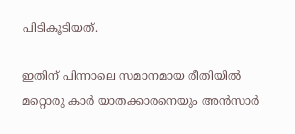പിടികൂടിയത്.

ഇതിന് പിന്നാലെ സമാനമായ രീതിയില്‍ മറ്റൊരു കാര്‍ യാതക്കാരനെയും അന്‍സാര്‍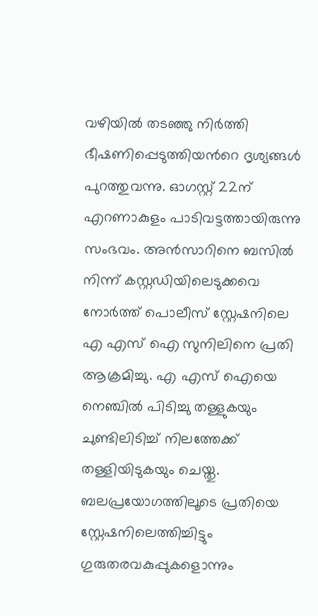വഴിയില്‍ തടഞ്ഞു നിര്‍ത്തി ഭീഷണിപ്പെടുത്തിയന്‍റെ ദൃശ്യങ്ങള്‍ പുറത്തുവന്നു. ഓഗസ്റ്റ് 22ന് എറണാകുളം പാടിവട്ടത്തായിരുന്നു സംഭവം. അന്‍സാറിനെ ബസില്‍ നിന്ന് കസ്റ്റഡിയിലെടുക്കവെ നോര്‍ത്ത് പൊലീസ് സ്റ്റേഷനിലെ എ എസ് ഐ സുനിലിനെ പ്രതി ആക്രമിച്ചു. എ എസ് ഐയെ നെഞ്ചില്‍ പിടിച്ചു തള്ളുകയും ചുണ്ടിലിടിച്ച് നിലത്തേക്ക് തള്ളിയിടുകയും ചെയ്തു. ബലപ്രയോഗത്തിലൂടെ പ്രതിയെ സ്റ്റേഷനിലെത്തിച്ചിട്ടും ഗുരുതരവകുപ്പുകളൊന്നും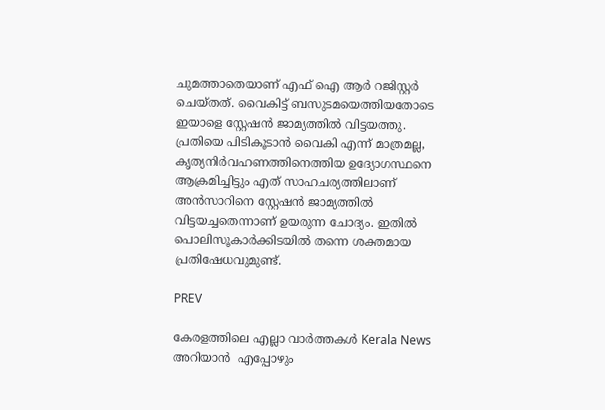ചുമത്താതെയാണ് എഫ് ഐ ആര്‍ റജിസ്റ്റര്‍ ചെയ്തത്. വൈകിട്ട് ബസുടമയെത്തിയതോടെ ഇയാളെ സ്റ്റേഷന്‍ ജാമ്യത്തില്‍ വിട്ടയത്തു. പ്രതിയെ പിടികൂടാന്‍ വൈകി എന്ന് മാത്രമല്ല, കൃത്യനിര്‍വഹണത്തിനെത്തിയ ഉദ്യോഗസ്ഥനെ ആക്രമിച്ചിട്ടും എത് സാഹചര്യത്തിലാണ് അന്‍സാറിനെ സ്റ്റേഷന്‍ ജാമ്യത്തില്‍ വിട്ടയച്ചതെന്നാണ് ഉയരുന്ന ചോദ്യം. ഇതില്‍ പൊലിസൂകാര്‍ക്കിടയില്‍ തന്നെ ശക്തമായ പ്രതിഷേധവുമുണ്ട്.

PREV

കേരളത്തിലെ എല്ലാ വാർത്തകൾ Kerala News അറിയാൻ  എപ്പോഴും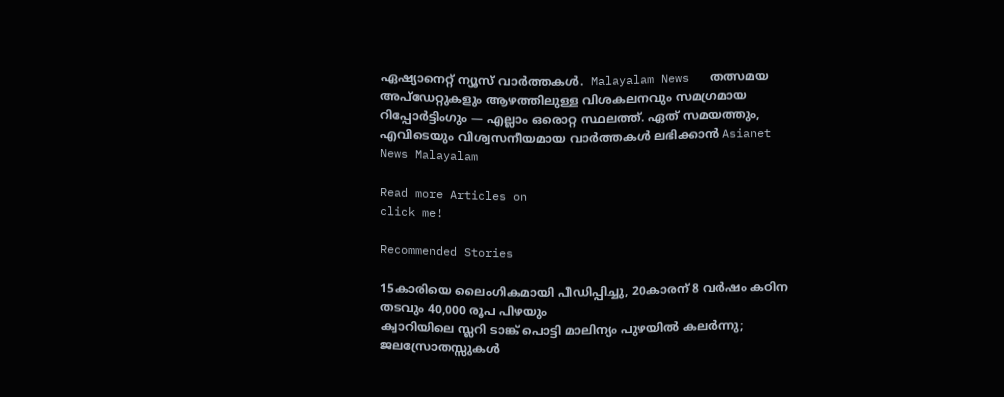ഏഷ്യാനെറ്റ് ന്യൂസ് വാർത്തകൾ.  Malayalam News   തത്സമയ അപ്‌ഡേറ്റുകളും ആഴത്തിലുള്ള വിശകലനവും സമഗ്രമായ റിപ്പോർട്ടിംഗും — എല്ലാം ഒരൊറ്റ സ്ഥലത്ത്. ഏത് സമയത്തും, എവിടെയും വിശ്വസനീയമായ വാർത്തകൾ ലഭിക്കാൻ Asianet News Malayalam

Read more Articles on
click me!

Recommended Stories

15കാരിയെ ലൈംഗികമായി പീഡിപ്പിച്ചു, 20കാരന് 8 വർഷം കഠിന തടവും 40,000 രൂപ പിഴയും
ക്വാറിയിലെ സ്ലറി ടാങ്ക് പൊട്ടി മാലിന്യം പുഴയില്‍ കലര്‍ന്നു; ജലസ്രോതസ്സുകള്‍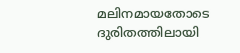മലിനമായതോടെ ദുരിതത്തിലായി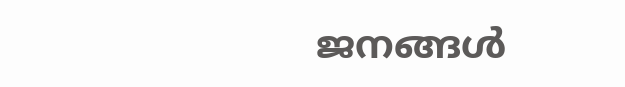ജനങ്ങള്‍